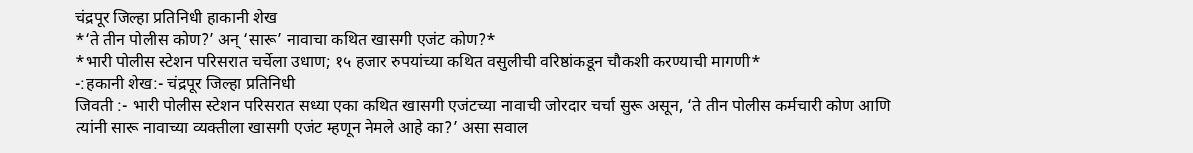चंद्रपूर जिल्हा प्रतिनिधी हाकानी शेख
*‘ते तीन पोलीस कोण?’ अन् ‘सारू’ नावाचा कथित खासगी एजंट कोण?*
*भारी पोलीस स्टेशन परिसरात चर्चेला उधाण; १५ हजार रुपयांच्या कथित वसुलीची वरिष्ठांकडून चौकशी करण्याची मागणी*
-:हकानी शेख:- चंद्रपूर जिल्हा प्रतिनिधी
जिवती :- भारी पोलीस स्टेशन परिसरात सध्या एका कथित खासगी एजंटच्या नावाची जोरदार चर्चा सुरू असून, ‘ते तीन पोलीस कर्मचारी कोण आणि त्यांनी सारू नावाच्या व्यक्तीला खासगी एजंट म्हणून नेमले आहे का?’ असा सवाल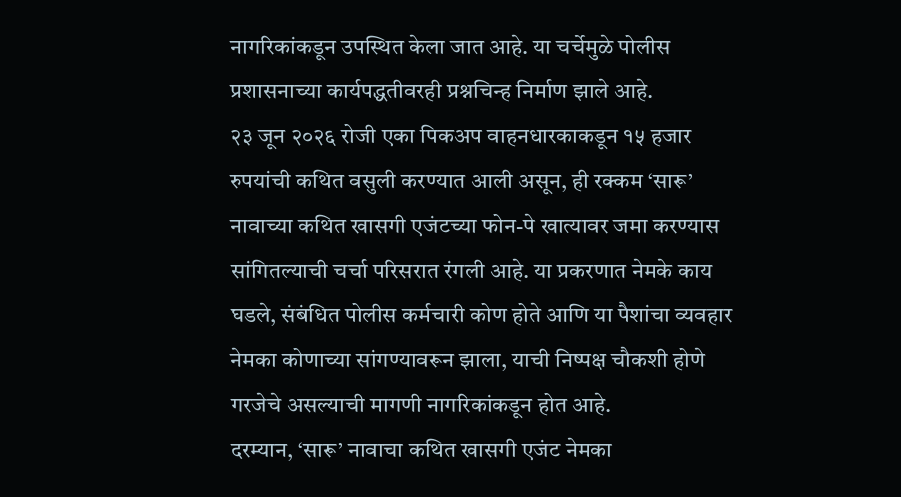नागरिकांकडून उपस्थित केला जात आहे. या चर्चेमुळे पोलीस प्रशासनाच्या कार्यपद्धतीवरही प्रश्नचिन्ह निर्माण झाले आहे.
२३ जून २०२६ रोजी एका पिकअप वाहनधारकाकडून १५ हजार रुपयांची कथित वसुली करण्यात आली असून, ही रक्कम ‘सारू’ नावाच्या कथित खासगी एजंटच्या फोन-पे खात्यावर जमा करण्यास सांगितल्याची चर्चा परिसरात रंगली आहे. या प्रकरणात नेमके काय घडले, संबंधित पोलीस कर्मचारी कोण होते आणि या पैशांचा व्यवहार नेमका कोणाच्या सांगण्यावरून झाला, याची निष्पक्ष चौकशी होणे गरजेचे असल्याची मागणी नागरिकांकडून होत आहे.
दरम्यान, ‘सारू’ नावाचा कथित खासगी एजंट नेमका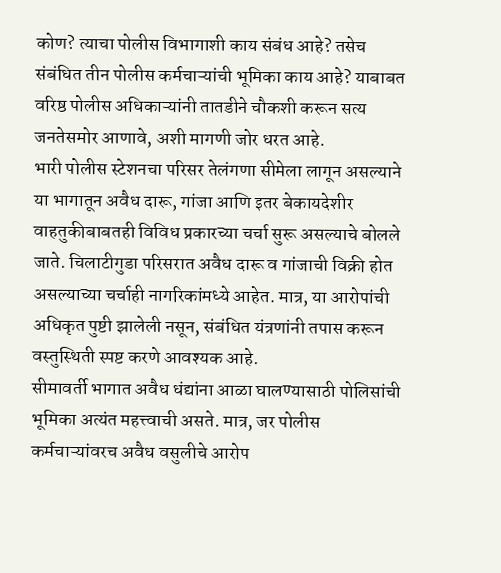कोण? त्याचा पोलीस विभागाशी काय संबंध आहे? तसेच संबंधित तीन पोलीस कर्मचाऱ्यांची भूमिका काय आहे? याबाबत वरिष्ठ पोलीस अधिकाऱ्यांनी तातडीने चौकशी करून सत्य जनतेसमोर आणावे, अशी मागणी जोर धरत आहे.
भारी पोलीस स्टेशनचा परिसर तेलंगणा सीमेला लागून असल्याने या भागातून अवैध दारू, गांजा आणि इतर बेकायदेशीर वाहतुकीबाबतही विविध प्रकारच्या चर्चा सुरू असल्याचे बोलले जाते. चिलाटीगुडा परिसरात अवैध दारू व गांजाची विक्री होत असल्याच्या चर्चाही नागरिकांमध्ये आहेत. मात्र, या आरोपांची अधिकृत पुष्टी झालेली नसून, संबंधित यंत्रणांनी तपास करून वस्तुस्थिती स्पष्ट करणे आवश्यक आहे.
सीमावर्ती भागात अवैध धंद्यांना आळा घालण्यासाठी पोलिसांची भूमिका अत्यंत महत्त्वाची असते. मात्र, जर पोलीस कर्मचाऱ्यांवरच अवैध वसुलीचे आरोप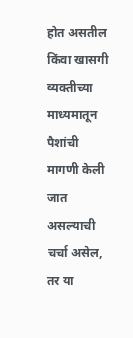होत असतील किंवा खासगी व्यक्तीच्या माध्यमातून पैशांची मागणी केली जात असल्याची चर्चा असेल, तर या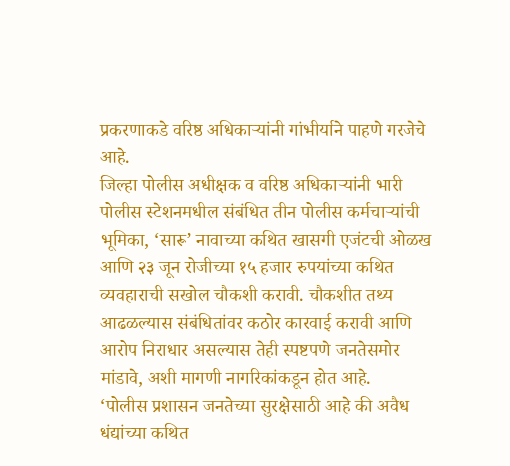प्रकरणाकडे वरिष्ठ अधिकाऱ्यांनी गांभीर्याने पाहणे गरजेचे आहे.
जिल्हा पोलीस अधीक्षक व वरिष्ठ अधिकाऱ्यांनी भारी पोलीस स्टेशनमधील संबंधित तीन पोलीस कर्मचाऱ्यांची भूमिका, ‘सारू’ नावाच्या कथित खासगी एजंटची ओळख आणि २३ जून रोजीच्या १५ हजार रुपयांच्या कथित व्यवहाराची सखोल चौकशी करावी. चौकशीत तथ्य आढळल्यास संबंधितांवर कठोर कारवाई करावी आणि आरोप निराधार असल्यास तेही स्पष्टपणे जनतेसमोर मांडावे, अशी मागणी नागरिकांकडून होत आहे.
‘पोलीस प्रशासन जनतेच्या सुरक्षेसाठी आहे की अवैध धंद्यांच्या कथित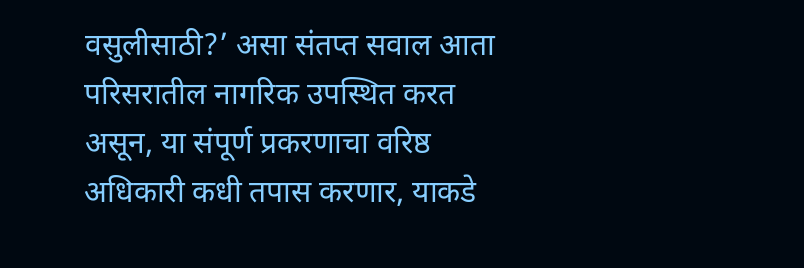वसुलीसाठी?’ असा संतप्त सवाल आता परिसरातील नागरिक उपस्थित करत असून, या संपूर्ण प्रकरणाचा वरिष्ठ अधिकारी कधी तपास करणार, याकडे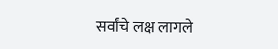सर्वांचे लक्ष लागले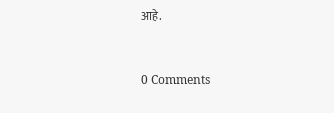आहे.



0 Comments